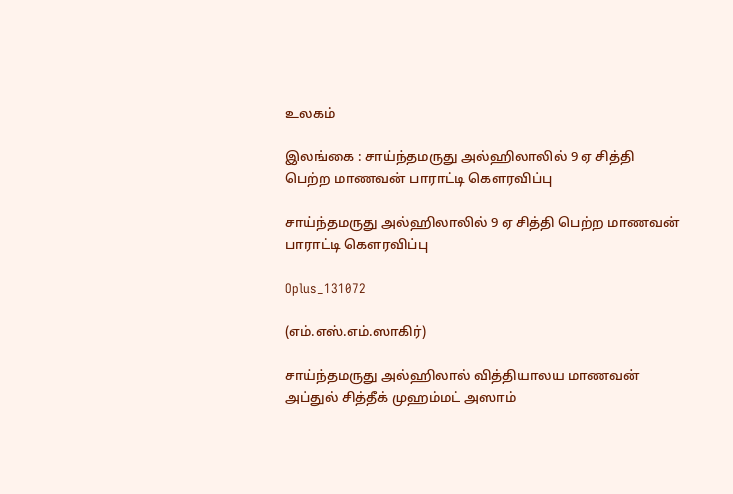உலகம்

இலங்கை : சாய்ந்தமருது அல்ஹிலாலில் 9 ஏ சித்தி பெற்ற மாணவன் பாராட்டி கௌரவிப்பு

சாய்ந்தமருது அல்ஹிலாலில் 9 ஏ சித்தி பெற்ற மாணவன் பாராட்டி கௌரவிப்பு

Oplus_131072

(எம்.எஸ்.எம்.ஸாகிர்)

சாய்ந்தமருது அல்ஹிலால் வித்தியாலய மாணவன் அப்துல் சித்தீக் முஹம்மட் அஸாம்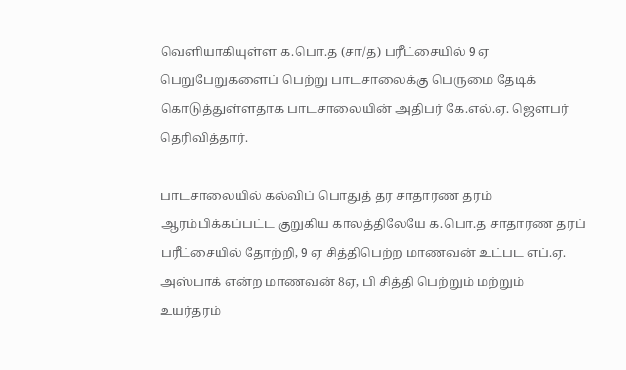வெளியாகியுள்ள க.பொ.த (சா/த) பரீட்சையில் 9 ஏ பெறுபேறுகளைப் பெற்று பாடசாலைக்கு பெருமை தேடிக் கொடுத்துள்ளதாக பாடசாலையின் அதிபர் கே.எல்.ஏ. ஜௌபர் தெரிவித்தார்.

பாடசாலையில் கல்விப் பொதுத் தர சாதாரண தரம் ஆரம்பிக்கப்பட்ட குறுகிய காலத்திலேயே க.பொ.த சாதாரண தரப் பரீட்சையில் தோற்றி, 9 ஏ சித்திபெற்ற மாணவன் உட்பட எப்.ஏ. அஸ்பாக் என்ற மாணவன் 8ஏ, பி சித்தி பெற்றும் மற்றும் உயர்தரம்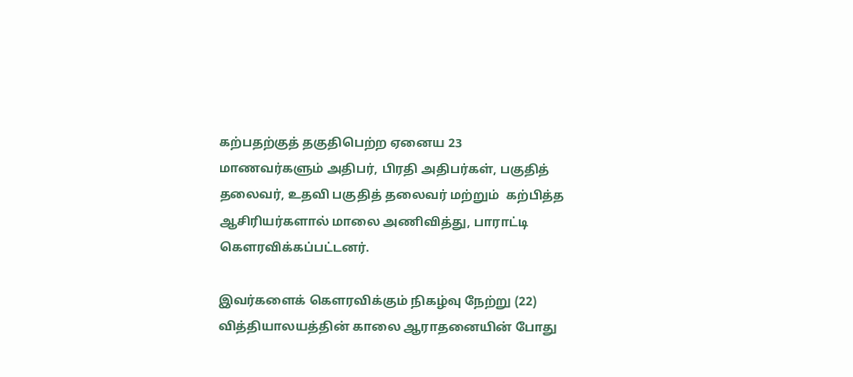கற்பதற்குத் தகுதிபெற்ற ஏனைய 23 மாணவர்களும் அதிபர், பிரதி அதிபர்கள், பகுதித் தலைவர், உதவி பகுதித் தலைவர் மற்றும்  கற்பித்த ஆசிரியர்களால் மாலை அணிவித்து, பாராட்டி கௌரவிக்கப்பட்டனர்.

இவர்களைக் கௌரவிக்கும் நிகழ்வு நேற்று (22) வித்தியாலயத்தின் காலை ஆராதனையின் போது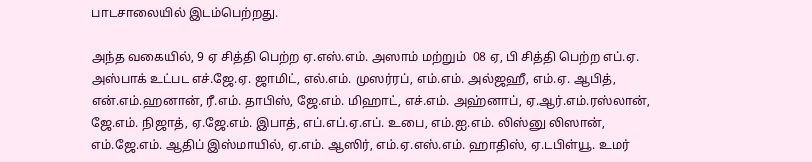பாடசாலையில் இடம்பெற்றது.

அந்த வகையில், 9 ஏ சித்தி பெற்ற ஏ.எஸ்.எம். அஸாம் மற்றும்  08 ஏ, பி சித்தி பெற்ற எப்.ஏ. அஸ்பாக் உட்பட எச்.ஜே.ஏ. ஜாமிட், எல்.எம். முஸர்ரப், எம்.எம். அல்ஜஹீ, எம்.ஏ. ஆபித், என்.எம்.ஹனான், ரீ.எம். தாபிஸ், ஜே.எம். மிஹாட், எச்.எம். அஹ்னாப், ஏ.ஆர்.எம்.ரஸ்லான், ஜே.எம். நிஜாத், ஏ.ஜே.எம். இபாத், எப்.எப்.ஏ.எப். உபை, எம்.ஐ.எம். லிஸ்னு லிஸான், எம்.ஜே.எம். ஆதிப் இஸ்மாயில், ஏ.எம். ஆஸிர், எம்.ஏ.எஸ்.எம். ஹாதிஸ், ஏ.டபிள்யூ. உமர்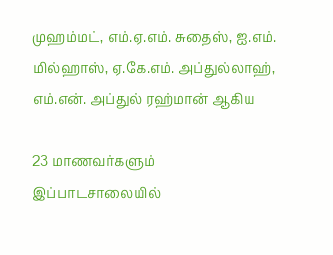முஹம்மட், எம்.ஏ.எம். சுதைஸ், ஐ.எம். மில்ஹாஸ், ஏ.கே.எம். அப்துல்லாஹ், எம்.என். அப்துல் ரஹ்மான் ஆகிய

23 மாணவர்களும் இப்பாடசாலையில்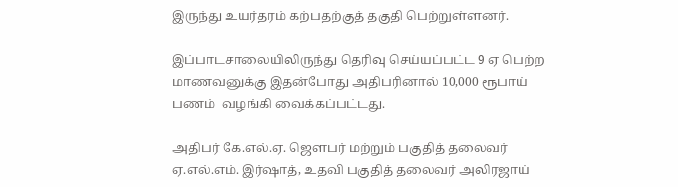இருந்து உயர்தரம் கற்பதற்குத் தகுதி பெற்றுள்ளனர்.

இப்பாடசாலையிலிருந்து தெரிவு செய்யப்பட்ட 9 ஏ பெற்ற மாணவனுக்கு இதன்போது அதிபரினால் 10,000 ரூபாய் பணம்  வழங்கி வைக்கப்பட்டது.

அதிபர் கே.எல்.ஏ. ஜௌபர் மற்றும் பகுதித் தலைவர் ஏ.எல்.எம். இர்ஷாத், உதவி பகுதித் தலைவர் அலிரஜாய்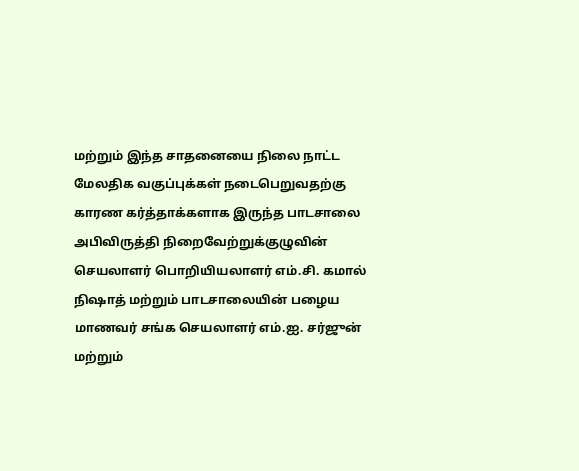மற்றும் இந்த சாதனையை நிலை நாட்ட மேலதிக வகுப்புக்கள் நடைபெறுவதற்கு காரண கர்த்தாக்களாக இருந்த பாடசாலை அபிவிருத்தி நிறைவேற்றுக்குழுவின் செயலாளர் பொறியியலாளர் எம்.சி. கமால் நிஷாத் மற்றும் பாடசாலையின் பழைய மாணவர் சங்க செயலாளர் எம்.ஐ. சர்ஜுன் மற்றும்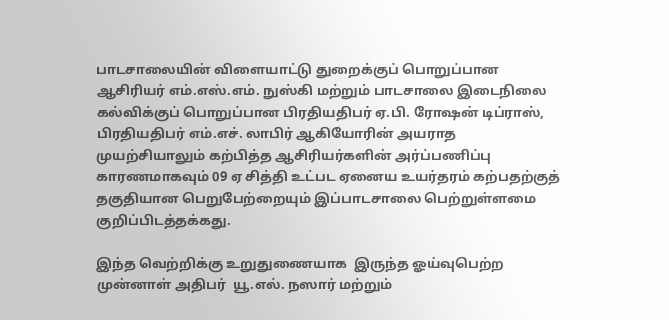பாடசாலையின் விளையாட்டு துறைக்குப் பொறுப்பான ஆசிரியர் எம்.எஸ்.எம். நுஸ்கி மற்றும் பாடசாலை இடைநிலை கல்விக்குப் பொறுப்பான பிரதியதிபர் ஏ.பி. ரோஷன் டிப்ராஸ், பிரதியதிபர் எம்.எச். லாபிர் ஆகியோரின் அயராத முயற்சியாலும் கற்பித்த ஆசிரியர்களின் அர்ப்பணிப்பு காரணமாகவும் 09 ஏ சித்தி உட்பட ஏனைய உயர்தரம் கற்பதற்குத் தகுதியான பெறுபேற்றையும் இப்பாடசாலை பெற்றுள்ளமை குறிப்பிடத்தக்கது.

இந்த வெற்றிக்கு உறுதுணையாக  இருந்த ஓய்வுபெற்ற முன்னாள் அதிபர்  யூ.எல். நஸார் மற்றும்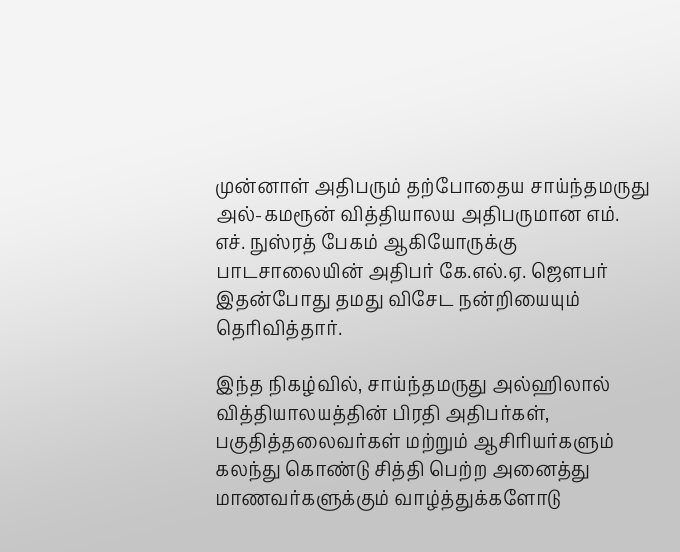முன்னாள் அதிபரும் தற்போதைய சாய்ந்தமருது அல்-கமரூன் வித்தியாலய அதிபருமான எம். எச். நுஸ்ரத் பேகம் ஆகியோருக்கு பாடசாலையின் அதிபர் கே.எல்.ஏ. ஜௌபர் இதன்போது தமது விசேட நன்றியையும் தெரிவித்தார்.

இந்த நிகழ்வில், சாய்ந்தமருது அல்ஹிலால் வித்தியாலயத்தின் பிரதி அதிபர்கள், பகுதித்தலைவர்கள் மற்றும் ஆசிரியர்களும் கலந்து கொண்டு சித்தி பெற்ற அனைத்து மாணவர்களுக்கும் வாழ்த்துக்களோடு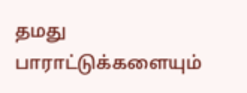தமது பாராட்டுக்களையும்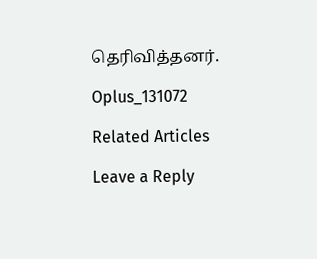தெரிவித்தனர்.

Oplus_131072

Related Articles

Leave a Reply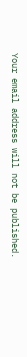Your email address will not be published.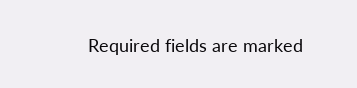Required fields are marked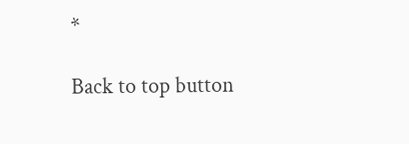*

Back to top button